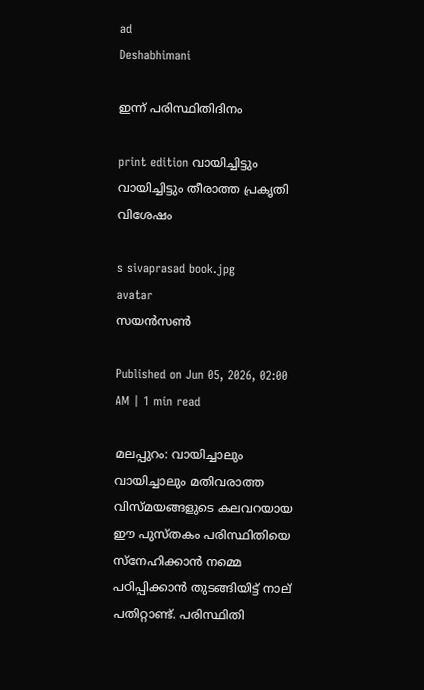ad
Deshabhimani

ഇന്ന്‌ പരിസ്ഥിതിദിനം

print edition വായിച്ചിട്ടും വായിച്ചിട്ടും തീരാത്ത പ്രകൃതി വിശേഷം

s sivaprasad book.jpg
avatar
സയൻസൺ

Published on Jun 05, 2026, 02:00 AM | 1 min read

മലപ്പുറം: വായിച്ചാലും വായിച്ചാലും മതിവരാത്ത വിസ്മയങ്ങളുടെ കലവറയായ ഇ‍ൗ പുസ്തകം പരിസ്ഥിതിയെ സ്‌നേഹിക്കാൻ നമ്മെ പഠിപ്പിക്കാൻ തുടങ്ങിയിട്ട്‌ നാല്‌ പതിറ്റാണ്ട്‌. പരിസ്ഥിതി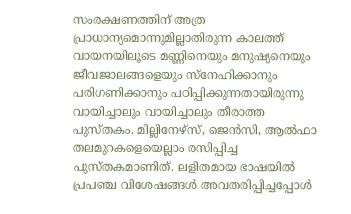സംരക്ഷണത്തിന്‌ അത്ര പ്രാധാന്യമൊന്നുമില്ലാതിരുന്ന കാലത്ത്‌ വായനയിലൂടെ മണ്ണിനെയും മനുഷ്യനെയും ജീവജാലങ്ങളെയും സ്‌നേഹിക്കാനും പരിഗണിക്കാനും പഠിപ്പിക്കുന്നതായിരുന്നു വായിച്ചാലും വായിച്ചാലും തീരാത്ത പുസ്തകം. മില്ലിനേഴ്‌സ്‌, ജെൻസി, ആൽഫാ തലമുറകളെയെല്ലാം രസിപ്പിച്ച പുസ്തകമാണിത്‌. ലളിതമായ ഭാഷയിൽ പ്രപഞ്ച വിശേഷങ്ങൾ അവതരിപ്പിച്ചപ്പോൾ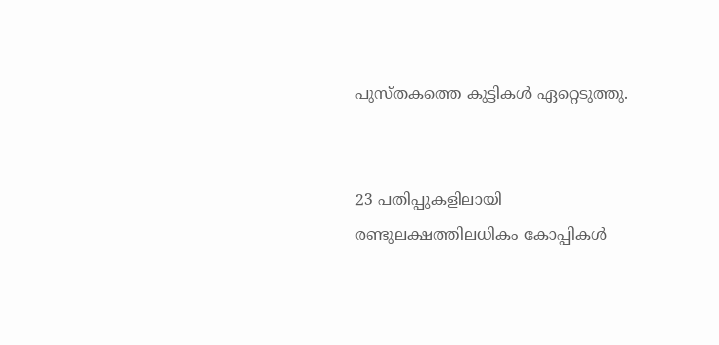പുസ്തകത്തെ കുട്ടികൾ ഏറ്റെടുത്തു.


23 പതിപ്പുകളിലായി രണ്ടുലക്ഷത്തിലധികം കോപ്പികൾ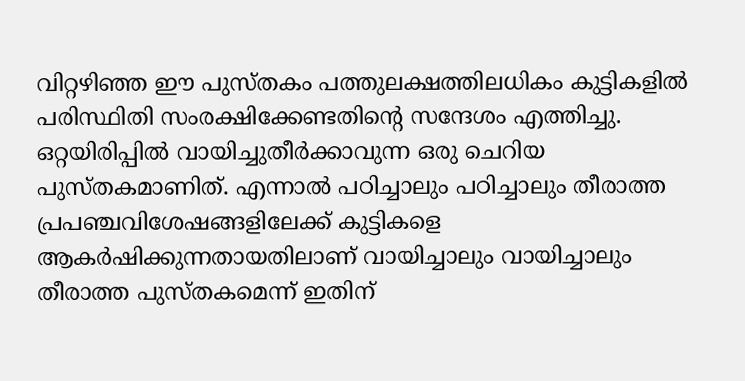വിറ്റഴിഞ്ഞ ഈ പുസ്തകം പത്തുലക്ഷത്തിലധികം കുട്ടികളിൽ പരിസ്ഥിതി സംരക്ഷിക്കേണ്ടതിന്റെ സന്ദേശം എത്തിച്ചു. ഒറ്റയിരിപ്പിൽ വായിച്ചുതീർക്കാവുന്ന ഒരു ചെറിയ പുസ്തകമാണിത്‌. എന്നാൽ പഠിച്ചാലും പഠിച്ചാലും തീരാത്ത പ്രപഞ്ചവിശേഷങ്ങളിലേക്ക് കുട്ടികളെ ആകർഷിക്കുന്നതായതിലാണ്‌ വായിച്ചാലും വായിച്ചാലും തീരാത്ത പുസ്തകമെന്ന്‌ ഇതിന്‌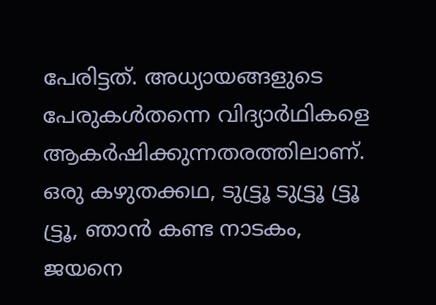പേരിട്ടത്‌. അധ്യായങ്ങളുടെ പേരുകൾതന്നെ വിദ്യാർഥികളെ ആകർഷിക്കുന്നതരത്തിലാണ്‌. ഒരു കഴുതക്കഥ, ടുട്ട്രൂ ടുട്ട്രൂ ട്ട്രൂ ട്ട്രൂ, ഞാൻ കണ്ട നാടകം, ജയനെ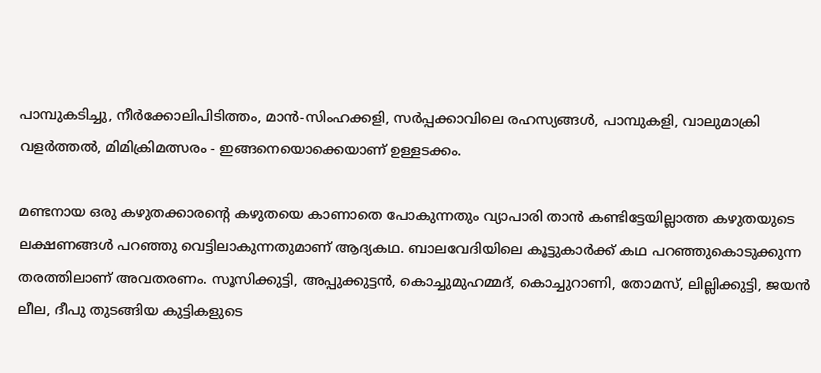പാമ്പുകടിച്ചു, നീർക്കോലിപിടിത്തം, മാൻ-സിംഹക്കളി, സർപ്പക്കാവിലെ രഹസ്യങ്ങൾ, പാമ്പുകളി, വാലുമാക്രി വളർത്തൽ, മിമിക്രിമത്സരം - ഇങ്ങനെയൊക്കെയാണ് ഉള്ളടക്കം.

മണ്ടനായ ഒരു കഴുതക്കാരന്റെ കഴുതയെ കാണാതെ പോകുന്നതും വ്യാപാരി താൻ കണ്ടിട്ടേയില്ലാത്ത കഴുതയുടെ ലക്ഷണങ്ങൾ പറഞ്ഞു വെട്ടിലാകുന്നതുമാണ് ആദ്യകഥ. ബാലവേദിയിലെ കൂട്ടുകാർക്ക്‌ കഥ പറഞ്ഞുകൊടുക്കുന്ന തരത്തിലാണ്‌ അവതരണം. സൂസിക്കുട്ടി, അപ്പുക്കുട്ടൻ, കൊച്ചുമുഹമ്മദ്‌, കൊച്ചുറാണി, തോമസ്‌, ലില്ലിക്കുട്ടി, ജയൻ ലീല, ദീപു തുടങ്ങിയ കുട്ടികളുടെ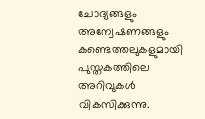ചോദ്യങ്ങളും അന്വേഷണങ്ങളും കണ്ടെത്തലുകളുമായി പുസ്തകത്തിലെ അറിവുകൾ വികസിക്കുന്നു.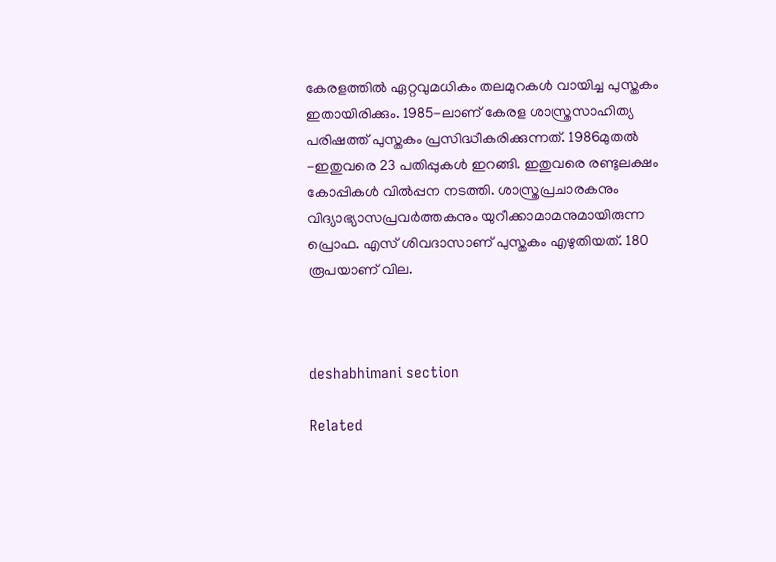കേരളത്തിൽ ഏറ്റവുമധികം തലമുറകൾ വായിച്ച പുസ്തകം ഇതായിരിക്കും. 1985-ലാണ് കേരള ശാസ്ത്രസാഹിത്യ പരിഷത്ത് പുസ്തകം പ്രസിദ്ധീകരിക്കുന്നത്‌. 1986മുതൽ -ഇതുവരെ 23 പതിപ്പുകൾ ഇറങ്ങി. ഇതുവരെ രണ്ടുലക്ഷം കോപ്പികൾ വിൽപ്പന നടത്തി. ശാസ്ത്രപ്രചാരകനും വിദ്യാഭ്യാസപ്രവർത്തകനും യുറീക്കാമാമനുമായിരുന്ന പ്രൊഫ. എസ് ശിവദാസാണ് പുസ്തകം എഴുതിയത്. 180 രൂപയാണ്‌ വില.



deshabhimani section

Related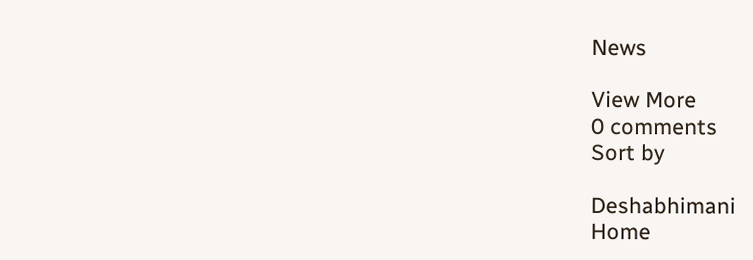News

View More
0 comments
Sort by

Deshabhimani
Home